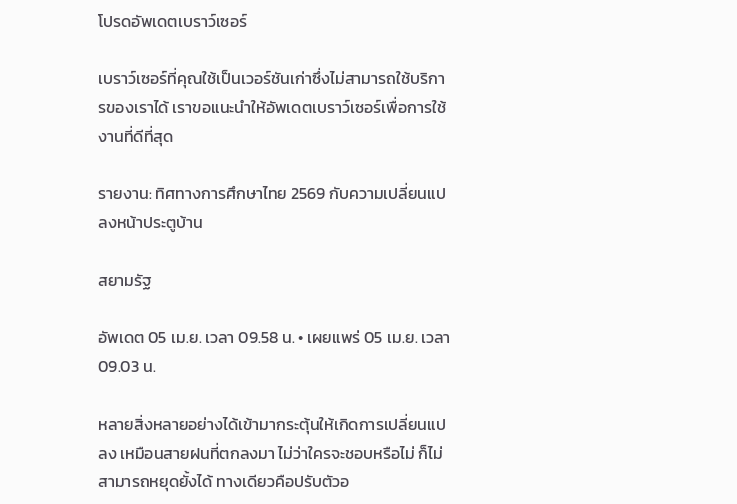โปรดอัพเดตเบราว์เซอร์

เบราว์เซอร์ที่คุณใช้เป็นเวอร์ชันเก่าซึ่งไม่สามารถใช้บริการของเราได้ เราขอแนะนำให้อัพเดตเบราว์เซอร์เพื่อการใช้งานที่ดีที่สุด

รายงาน: ทิศทางการศึกษาไทย 2569 กับความเปลี่ยนแปลงหน้าประตูบ้าน

สยามรัฐ

อัพเดต 05 เม.ย. เวลา 09.58 น. • เผยแพร่ 05 เม.ย. เวลา 09.03 น.

หลายสิ่งหลายอย่างได้เข้ามากระตุ้นให้เกิดการเปลี่ยนแปลง เหมือนสายฝนที่ตกลงมา ไม่ว่าใครจะชอบหรือไม่ ก็ไม่สามารถหยุดยั้งได้ ทางเดียวคือปรับตัวอ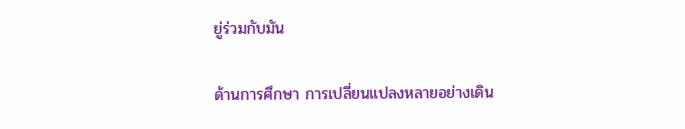ยู่ร่วมกับมัน

ด้านการศึกษา การเปลี่ยนแปลงหลายอย่างเดิน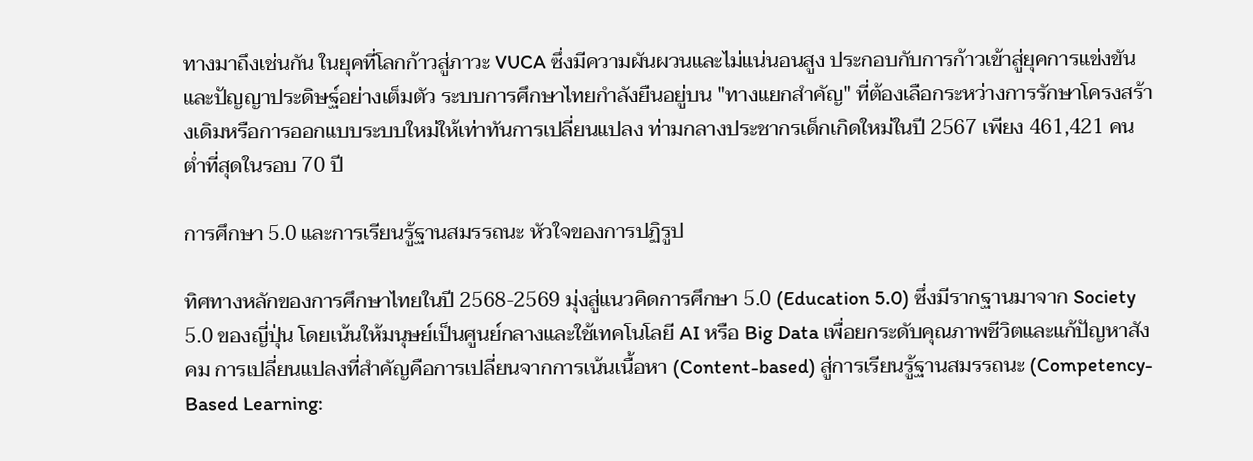ทางมาถึงเช่นกัน ในยุคที่โลกก้าวสู่ภาวะ VUCA ซึ่งมีความผันผวนและไม่แน่นอนสูง ประกอบกับการก้าวเข้าสู่ยุคการแข่งขันและปัญญาประดิษฐ์อย่างเต็มตัว ระบบการศึกษาไทยกำลังยืนอยู่บน "ทางแยกสำคัญ" ที่ต้องเลือกระหว่างการรักษาโครงสร้างเดิมหรือการออกแบบระบบใหม่ให้เท่าทันการเปลี่ยนแปลง ท่ามกลางประชากรเด็กเกิดใหม่ในปี 2567 เพียง 461,421 คน ต่ำที่สุดในรอบ 70 ปี

การศึกษา 5.0 และการเรียนรู้ฐานสมรรถนะ หัวใจของการปฏิรูป

ทิศทางหลักของการศึกษาไทยในปี 2568-2569 มุ่งสู่แนวคิดการศึกษา 5.0 (Education 5.0) ซึ่งมีรากฐานมาจาก Society 5.0 ของญี่ปุ่น โดยเน้นให้มนุษย์เป็นศูนย์กลางและใช้เทคโนโลยี AI หรือ Big Data เพื่อยกระดับคุณภาพชีวิตและแก้ปัญหาสังคม การเปลี่ยนแปลงที่สำคัญคือการเปลี่ยนจากการเน้นเนื้อหา (Content-based) สู่การเรียนรู้ฐานสมรรถนะ (Competency-Based Learning: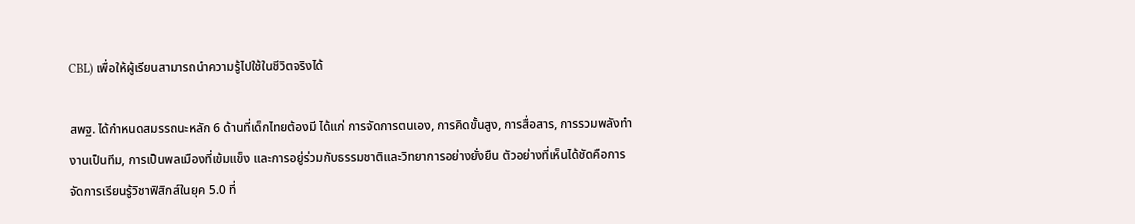CBL) เพื่อให้ผู้เรียนสามารถนำความรู้ไปใช้ในชีวิตจริงได้

สพฐ. ได้กำหนดสมรรถนะหลัก 6 ด้านที่เด็กไทยต้องมี ได้แก่ การจัดการตนเอง, การคิดขั้นสูง, การสื่อสาร, การรวมพลังทำงานเป็นทีม, การเป็นพลเมืองที่เข้มแข็ง และการอยู่ร่วมกับธรรมชาติและวิทยาการอย่างยั่งยืน ตัวอย่างที่เห็นได้ชัดคือการจัดการเรียนรู้วิชาฟิสิกส์ในยุค 5.0 ที่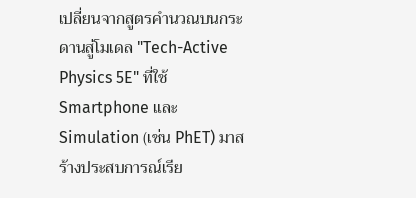เปลี่ยนจากสูตรคำนวณบนกระดานสู่โมเดล "Tech-Active Physics 5E" ที่ใช้ Smartphone และ Simulation (เช่น PhET) มาสร้างประสบการณ์เรีย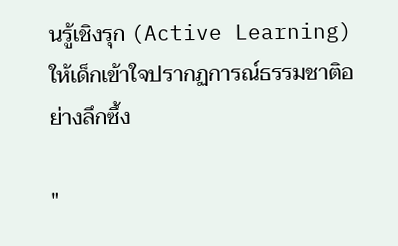นรู้เชิงรุก (Active Learning) ให้เด็กเข้าใจปรากฏการณ์ธรรมชาติอย่างลึกซึ้ง

"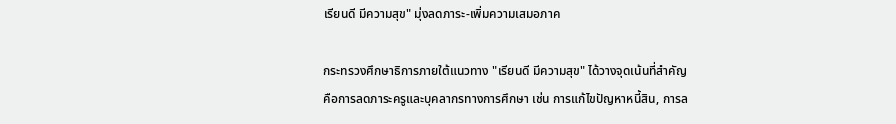เรียนดี มีความสุข" มุ่งลดภาระ-เพิ่มความเสมอภาค

กระทรวงศึกษาธิการภายใต้แนวทาง "เรียนดี มีความสุข" ได้วางจุดเน้นที่สำคัญคือการลดภาระครูและบุคลากรทางการศึกษา เช่น การแก้ไขปัญหาหนี้สิน, การล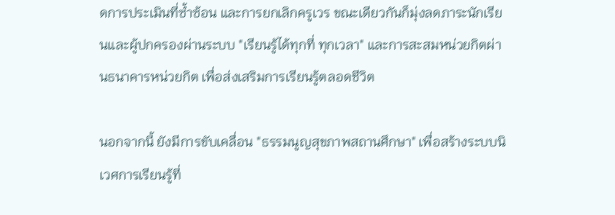ดการประเมินที่ซ้ำซ้อน และการยกเลิกครูเวร ขณะเดียวกันก็มุ่งลดภาระนักเรียนและผู้ปกครองผ่านระบบ "เรียนรู้ได้ทุกที่ ทุกเวลา" และการสะสมหน่วยกิตผ่านธนาคารหน่วยกิต เพื่อส่งเสริมการเรียนรู้ตลอดชีวิต

นอกจากนี้ ยังมีการขับเคลื่อน "ธรรมนูญสุขภาพสถานศึกษา" เพื่อสร้างระบบนิเวศการเรียนรู้ที่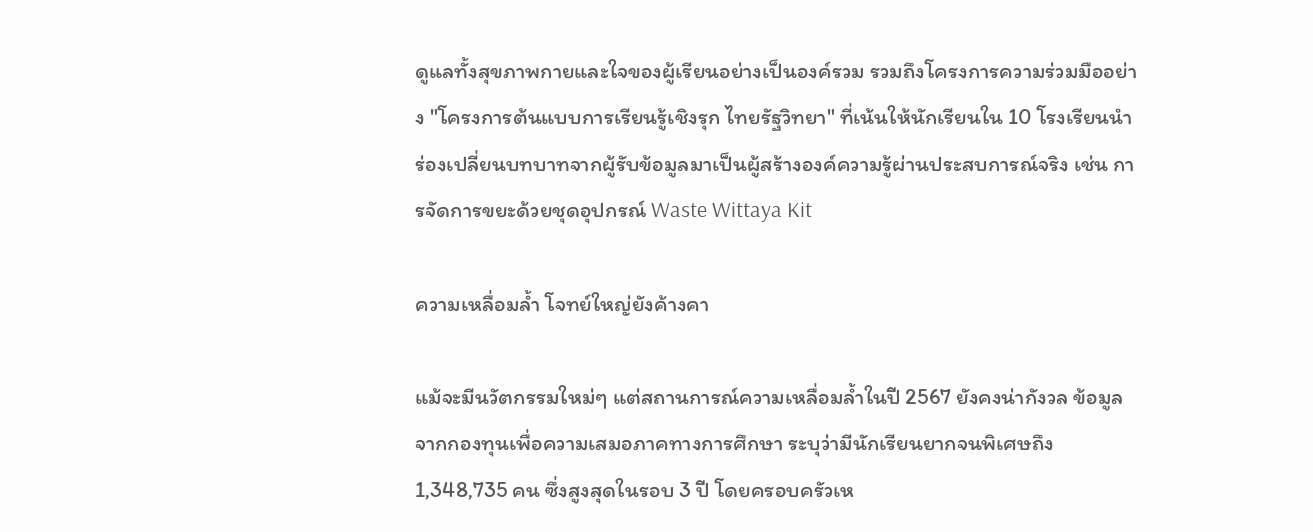ดูแลทั้งสุขภาพกายและใจของผู้เรียนอย่างเป็นองค์รวม รวมถึงโครงการความร่วมมืออย่าง "โครงการต้นแบบการเรียนรู้เชิงรุก ไทยรัฐวิทยา" ที่เน้นให้นักเรียนใน 10 โรงเรียนนำร่องเปลี่ยนบทบาทจากผู้รับข้อมูลมาเป็นผู้สร้างองค์ความรู้ผ่านประสบการณ์จริง เช่น การจัดการขยะด้วยชุดอุปกรณ์ Waste Wittaya Kit

ความเหลื่อมล้ำ โจทย์ใหญ่ยังค้างคา

แม้จะมีนวัตกรรมใหม่ๆ แต่สถานการณ์ความเหลื่อมล้ำในปี 2567 ยังคงน่ากังวล ข้อมูลจากกองทุนเพื่อความเสมอภาคทางการศึกษา ระบุว่ามีนักเรียนยากจนพิเศษถึง 1,348,735 คน ซึ่งสูงสุดในรอบ 3 ปี โดยครอบครัวเห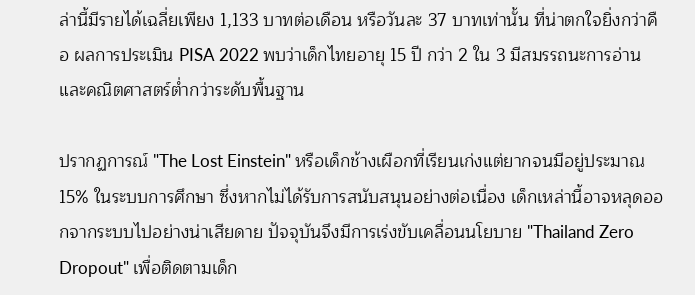ล่านี้มีรายได้เฉลี่ยเพียง 1,133 บาทต่อเดือน หรือวันละ 37 บาทเท่านั้น ที่น่าตกใจยิ่งกว่าคือ ผลการประเมิน PISA 2022 พบว่าเด็กไทยอายุ 15 ปี กว่า 2 ใน 3 มีสมรรถนะการอ่านและคณิตศาสตร์ต่ำกว่าระดับพื้นฐาน

ปรากฏการณ์ "The Lost Einstein" หรือเด็กช้างเผือกที่เรียนเก่งแต่ยากจนมีอยู่ประมาณ 15% ในระบบการศึกษา ซึ่งหากไม่ได้รับการสนับสนุนอย่างต่อเนื่อง เด็กเหล่านี้อาจหลุดออกจากระบบไปอย่างน่าเสียดาย ปัจจุบันจึงมีการเร่งขับเคลื่อนนโยบาย "Thailand Zero Dropout" เพื่อติดตามเด็ก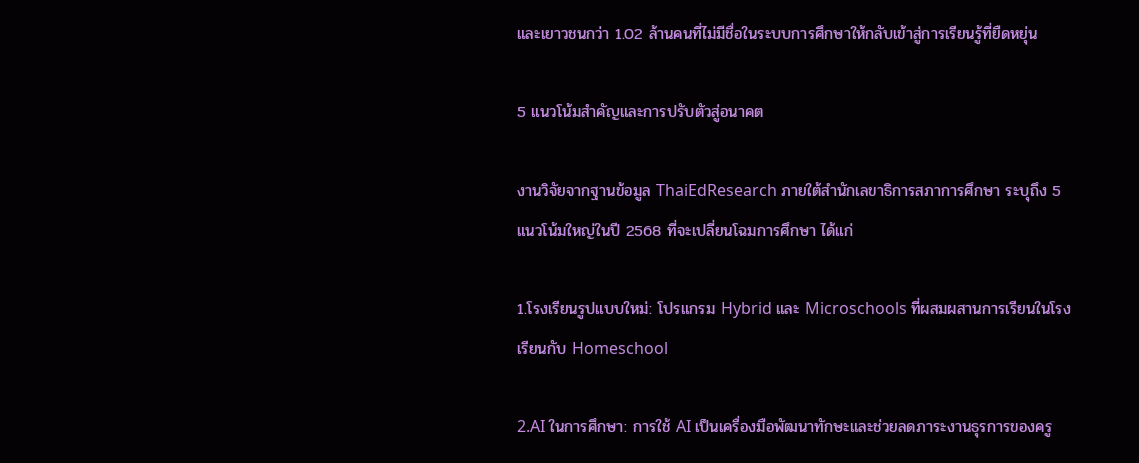และเยาวชนกว่า 1.02 ล้านคนที่ไม่มีชื่อในระบบการศึกษาให้กลับเข้าสู่การเรียนรู้ที่ยืดหยุ่น

5 แนวโน้มสำคัญและการปรับตัวสู่อนาคต

งานวิจัยจากฐานข้อมูล ThaiEdResearch ภายใต้สำนักเลขาธิการสภาการศึกษา ระบุถึง 5 แนวโน้มใหญ่ในปี 2568 ที่จะเปลี่ยนโฉมการศึกษา ได้แก่

1.โรงเรียนรูปแบบใหม่: โปรแกรม Hybrid และ Microschools ที่ผสมผสานการเรียนในโรงเรียนกับ Homeschool

2.AI ในการศึกษา: การใช้ AI เป็นเครื่องมือพัฒนาทักษะและช่วยลดภาระงานธุรการของครู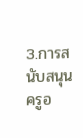3.การสนับสนุนครูอ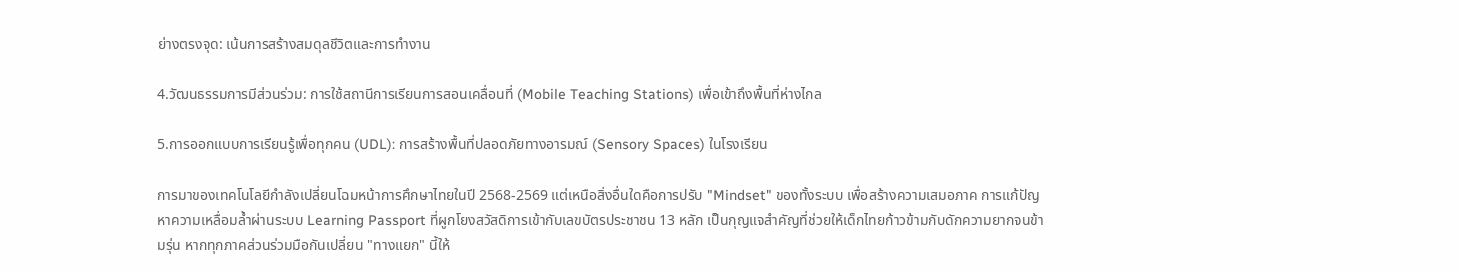ย่างตรงจุด: เน้นการสร้างสมดุลชีวิตและการทำงาน

4.วัฒนธรรมการมีส่วนร่วม: การใช้สถานีการเรียนการสอนเคลื่อนที่ (Mobile Teaching Stations) เพื่อเข้าถึงพื้นที่ห่างไกล

5.การออกแบบการเรียนรู้เพื่อทุกคน (UDL): การสร้างพื้นที่ปลอดภัยทางอารมณ์ (Sensory Spaces) ในโรงเรียน

การมาของเทคโนโลยีกำลังเปลี่ยนโฉมหน้าการศึกษาไทยในปี 2568-2569 แต่เหนือสิ่งอื่นใดคือการปรับ "Mindset" ของทั้งระบบ เพื่อสร้างความเสมอภาค การแก้ปัญหาความเหลื่อมล้ำผ่านระบบ Learning Passport ที่ผูกโยงสวัสดิการเข้ากับเลขบัตรประชาชน 13 หลัก เป็นกุญแจสำคัญที่ช่วยให้เด็กไทยก้าวข้ามกับดักความยากจนข้ามรุ่น หากทุกภาคส่วนร่วมมือกันเปลี่ยน "ทางแยก" นี้ให้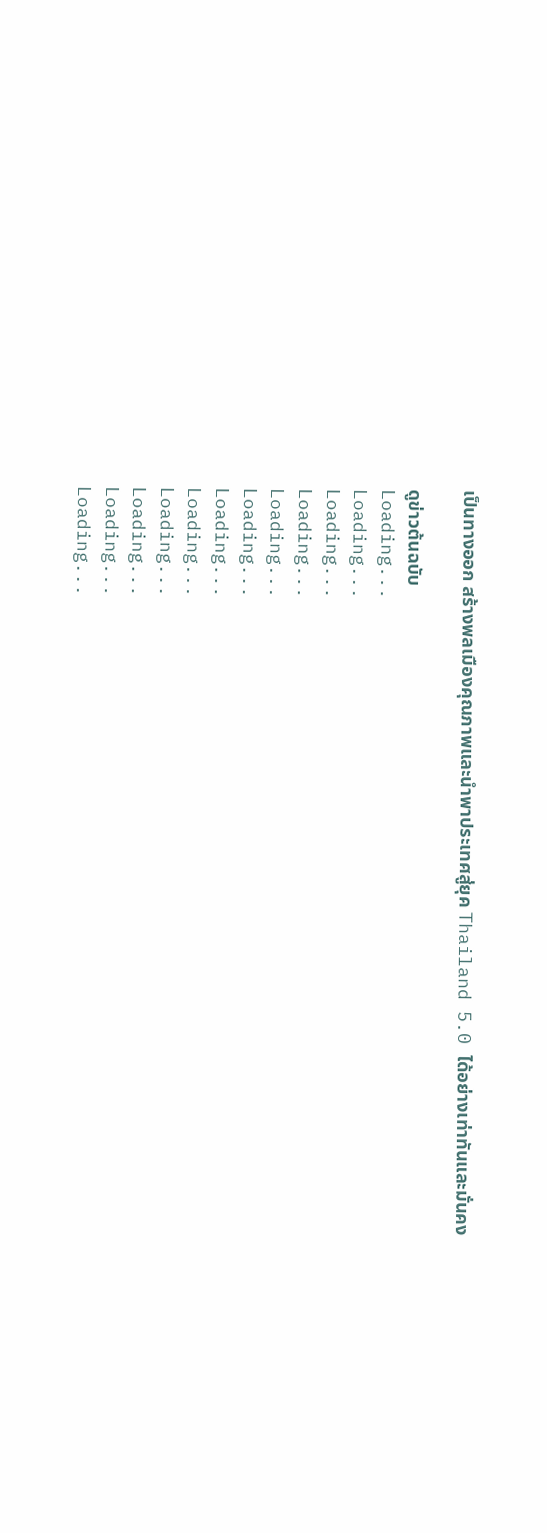เป็นทางออก สร้างพลเมืองคุณภาพและนำพาประเทศสู่ยุค Thailand 5.0 ได้อย่างเท่าทันและมั่นคง

ดูข่าวต้นฉบับ
Loading...
Loading...
Loading...
Loading...
Loading...
Loading...
Loading...
Loading...
Loading...
Loading...
Loading...
Loading...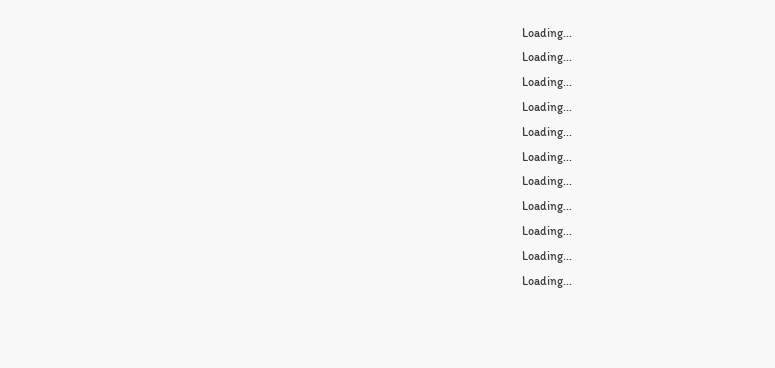Loading...
Loading...
Loading...
Loading...
Loading...
Loading...
Loading...
Loading...
Loading...
Loading...
Loading...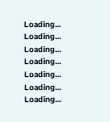Loading...
Loading...
Loading...
Loading...
Loading...
Loading...
Loading...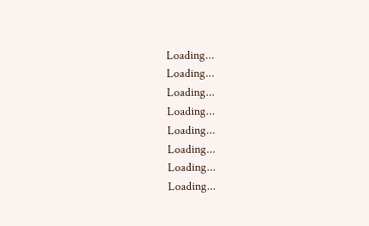Loading...
Loading...
Loading...
Loading...
Loading...
Loading...
Loading...
Loading...